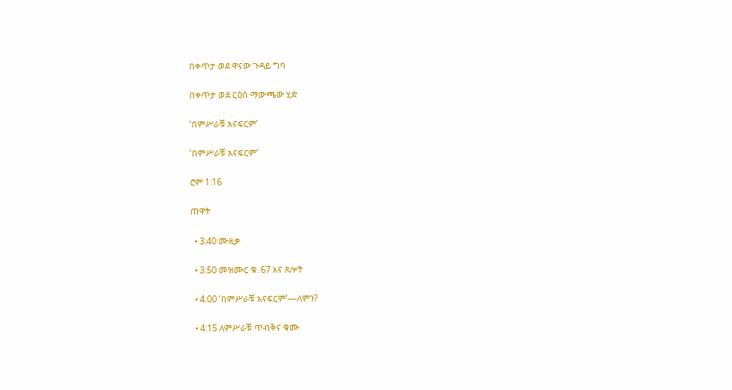በቀጥታ ወደ ዋናው ጉዳይ ግባ

በቀጥታ ወደ ርዕስ ማውጫው ሂድ

‘በምሥራቹ አናፍርም’

‘በምሥራቹ አናፍርም’

ሮም 1:16

ጠዋት

  • 3:40 ሙዚቃ

  • 3:50 መዝሙር ቁ. 67 እና ጸሎት

  • 4:00 ‘በምሥራቹ አናፍርም’—ለምን?

  • 4:15 ለምሥራቹ ጥብቅና ቁሙ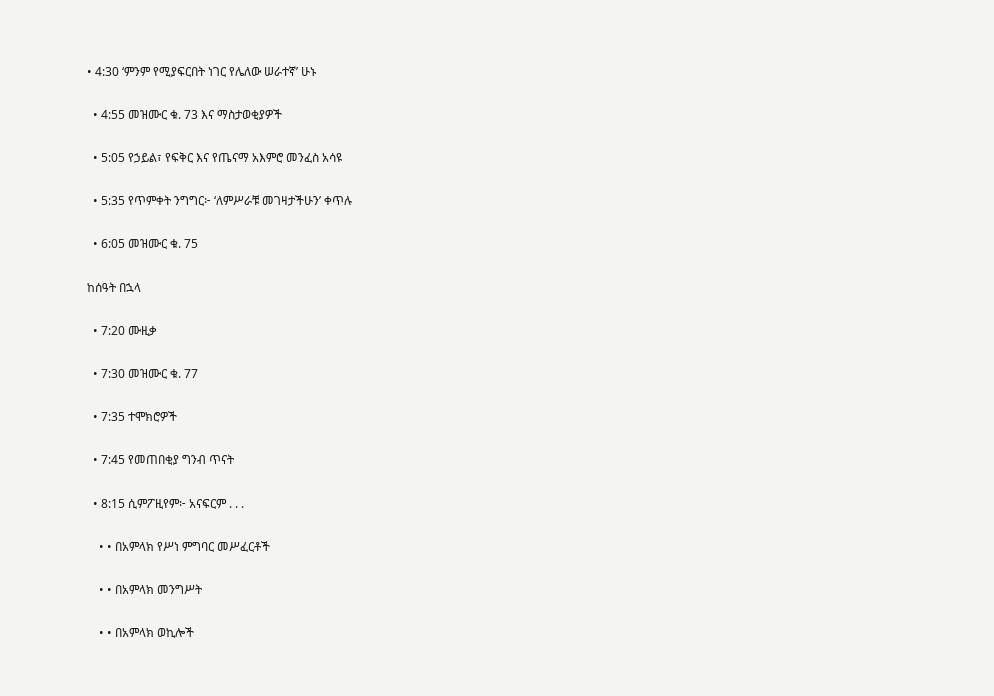• 4:30 ‘ምንም የሚያፍርበት ነገር የሌለው ሠራተኛ’ ሁኑ

  • 4:55 መዝሙር ቁ. 73 እና ማስታወቂያዎች

  • 5:05 የኃይል፣ የፍቅር እና የጤናማ አእምሮ መንፈስ አሳዩ

  • 5:35 የጥምቀት ንግግር፦ ‘ለምሥራቹ መገዛታችሁን’ ቀጥሉ

  • 6:05 መዝሙር ቁ. 75

ከሰዓት በኋላ

  • 7:20 ሙዚቃ

  • 7:30 መዝሙር ቁ. 77

  • 7:35 ተሞክሮዎች

  • 7:45 የመጠበቂያ ግንብ ጥናት

  • 8:15 ሲምፖዚየም፦ አናፍርም . . .

    • • በአምላክ የሥነ ምግባር መሥፈርቶች

    • • በአምላክ መንግሥት

    • • በአምላክ ወኪሎች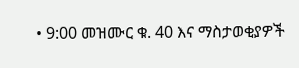• 9:00 መዝሙር ቁ. 40 እና ማስታወቂያዎች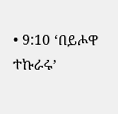• 9:10 ‘በይሖዋ ተኩራሩ’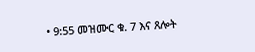• 9:55 መዝሙር ቁ. 7 እና ጸሎት